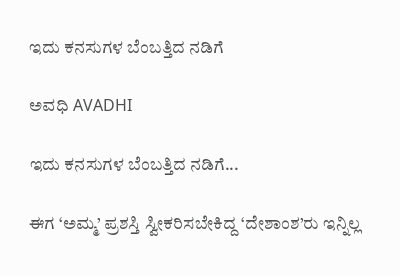ಇದು ಕನಸುಗಳ ಬೆಂಬತ್ತಿದ ನಡಿಗೆ‍

ಅವಧಿ AVADHI

ಇದು ಕನಸುಗಳ ಬೆಂಬತ್ತಿದ ನಡಿಗೆ...

ಈಗ ‘ಅಮ್ಮ’ ಪ್ರಶಸ್ತಿ ಸ್ವೀಕರಿಸಬೇಕಿದ್ದ ‘ದೇಶಾಂಶ’ರು ಇನ್ನಿಲ್ಲ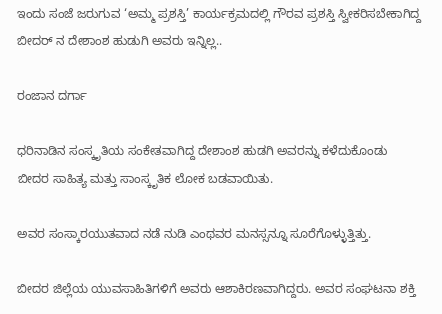ಇಂದು ಸಂಜೆ ಜರುಗುವ ‘ಅಮ್ಮ ಪ್ರಶಸ್ತಿ’ ಕಾರ್ಯಕ್ರಮದಲ್ಲಿ ಗೌರವ ಪ್ರಶಸ್ತಿ ಸ್ವೀಕರಿಸಬೇಕಾಗಿದ್ದ ಬೀದರ್ ನ ದೇಶಾಂಶ ಹುಡುಗಿ ಅವರು ಇನ್ನಿಲ್ಲ..

ರಂಜಾನ ದರ್ಗಾ

ಧರಿನಾಡಿನ ಸಂಸ್ಕೃತಿಯ ಸಂಕೇತವಾಗಿದ್ದ ದೇಶಾಂಶ ಹುಡಗಿ ಅವರನ್ನು ಕಳೆದುಕೊಂಡು ಬೀದರ ಸಾಹಿತ್ಯ ಮತ್ತು ಸಾಂಸ್ಕೃತಿಕ ಲೋಕ ಬಡವಾಯಿತು.

ಅವರ ಸಂಸ್ಕಾರಯುತವಾದ ನಡೆ ನುಡಿ ಎಂಥವರ ಮನಸ್ಸನ್ನೂ ಸೂರೆಗೊಳ್ಳುತ್ತಿತ್ತು.

ಬೀದರ ಜಿಲ್ಲೆಯ ಯುವಸಾಹಿತಿಗಳಿಗೆ ಅವರು ಆಶಾಕಿರಣವಾಗಿದ್ದರು. ಅವರ ಸಂಘಟನಾ ಶಕ್ತಿ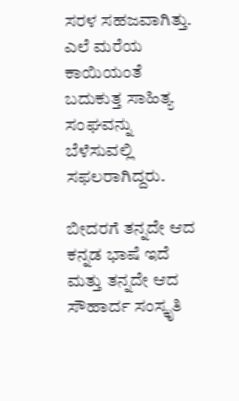ಸರಳ ಸಹಜವಾಗಿತ್ತು. ಎಲೆ ಮರೆಯ ಕಾಯಿಯಂತೆ ಬದುಕುತ್ತ ಸಾಹಿತ್ಯ ಸಂಘವನ್ನು ಬೆಳೆಸುವಲ್ಲಿ ಸಫಲರಾಗಿದ್ದರು.

ಬೀದರಗೆ ತನ್ನದೇ ಆದ ಕನ್ನಡ ಭಾಷೆ ಇದೆ ಮತ್ತು ತನ್ನದೇ ಆದ ಸೌಹಾರ್ದ ಸಂಸ್ಕೃತಿ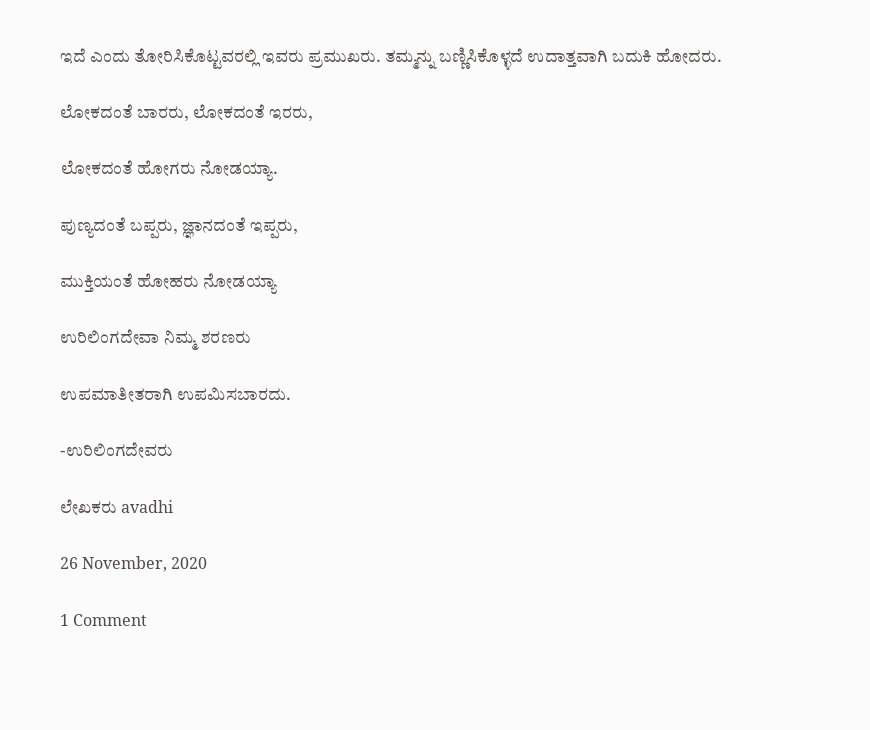ಇದೆ ಎಂದು ತೋರಿಸಿಕೊಟ್ಟವರಲ್ಲಿ ಇವರು ಪ್ರಮುಖರು. ತಮ್ಮನ್ನು ಬಣ್ಣಿಸಿಕೊಳ್ಳದೆ ಉದಾತ್ತವಾಗಿ ಬದುಕಿ ಹೋದರು.

ಲೋಕದಂತೆ ಬಾರರು, ಲೋಕದಂತೆ ಇರರು,

ಲೋಕದಂತೆ ಹೋಗರು ನೋಡಯ್ಯಾ.

ಪುಣ್ಯದಂತೆ ಬಪ್ಪರು, ಜ್ಞಾನದಂತೆ ಇಪ್ಪರು,

ಮುಕ್ತಿಯಂತೆ ಹೋಹರು ನೋಡಯ್ಯಾ

ಉರಿಲಿಂಗದೇವಾ ನಿಮ್ಮ ಶರಣರು

ಉಪಮಾತೀತರಾಗಿ ಉಪಮಿಸಬಾರದು.

-ಉರಿಲಿಂಗದೇವರು

ಲೇಖಕರು avadhi

26 November, 2020

1 Comment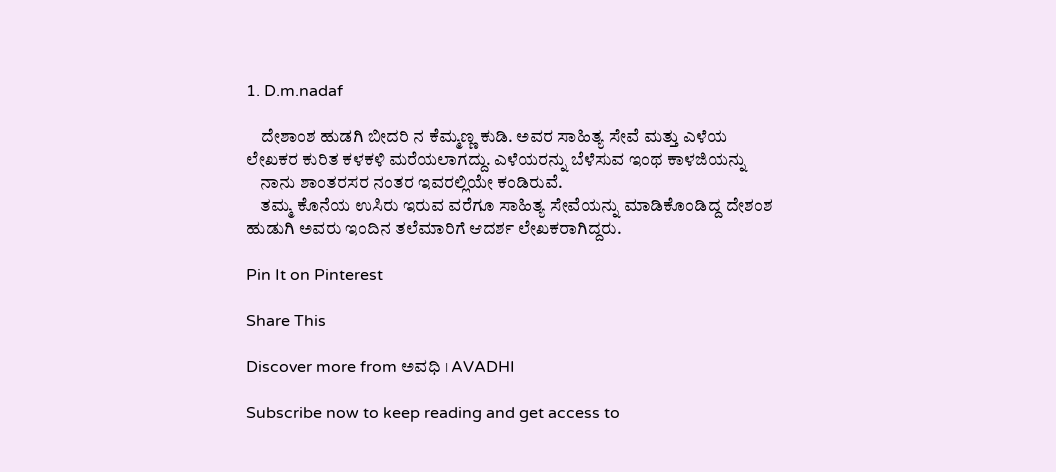1. D.m.nadaf

    ದೇಶಾಂಶ ಹುಡಗಿ ಬೀದರಿ ನ ಕೆಮ್ಮಣ್ಣ ಕುಡಿ. ಅವರ ಸಾಹಿತ್ಯ ಸೇವೆ ಮತ್ತು ಎಳೆಯ ಲೇಖಕರ ಕುರಿತ ಕಳಕಳಿ ಮರೆಯಲಾಗದ್ದು. ಎಳೆಯರನ್ನು ಬೆಳೆಸುವ ಇಂಥ ಕಾಳಜಿಯನ್ನು
    ನಾನು ಶಾಂತರಸರ ನಂತರ ಇವರಲ್ಲಿಯೇ ಕಂಡಿರುವೆ.
    ತಮ್ಮ ಕೊನೆಯ ಉಸಿರು ಇರುವ ವರೆಗೂ ಸಾಹಿತ್ಯ ಸೇವೆಯನ್ನು ಮಾಡಿಕೊಂಡಿದ್ದ ದೇಶಂಶ ಹುಡುಗಿ ಅವರು ಇಂದಿನ ತಲೆಮಾರಿಗೆ ಆದರ್ಶ ಲೇಖಕರಾಗಿದ್ದರು.

Pin It on Pinterest

Share This

Discover more from ಅವಧಿ । AVADHI

Subscribe now to keep reading and get access to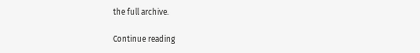the full archive.

Continue reading